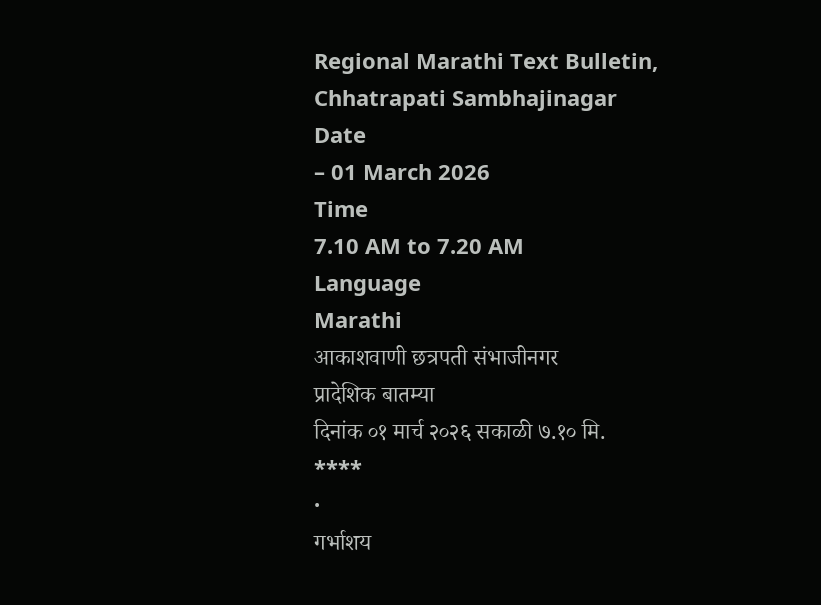Regional Marathi Text Bulletin, Chhatrapati Sambhajinagar
Date
– 01 March 2026
Time
7.10 AM to 7.20 AM
Language
Marathi
आकाशवाणी छत्रपती संभाजीनगर
प्रादेशिक बातम्या
दिनांक ०१ मार्च २०२६ सकाळी ७.१० मि.
****
·
गर्भाशय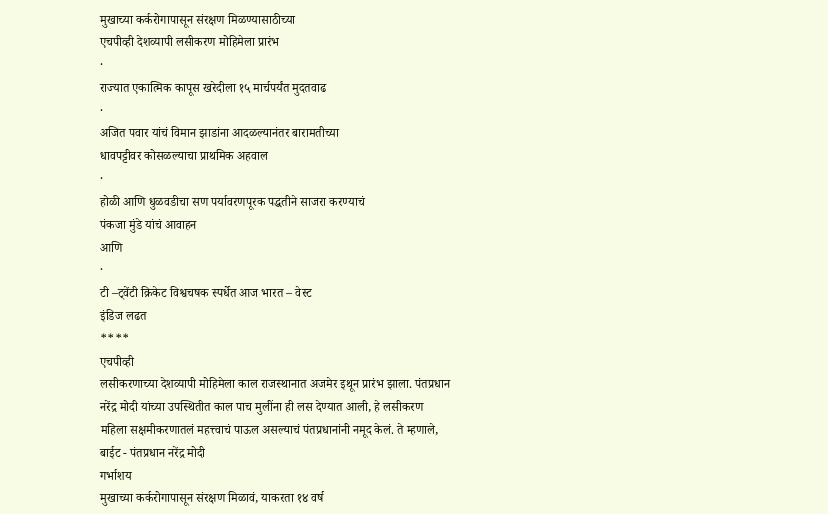मुखाच्या कर्करोगापासून संरक्षण मिळण्यासाठीच्या
एचपीव्ही देशव्यापी लसीकरण मोहिमेला प्रारंभ
·
राज्यात एकात्मिक कापूस खरेदीला १५ मार्चपर्यंत मुदतवाढ
·
अजित पवार यांचं विमान झाडांना आदळल्यानंतर बारामतीच्या
धावपट्टीवर कोसळल्याचा प्राथमिक अहवाल
·
होळी आणि धुळवडीचा सण पर्यावरणपूरक पद्धतीने साजरा करण्याचं
पंकजा मुंडे यांचं आवाहन
आणि
·
टी –ट्वेंटी क्रिकेट विश्वचषक स्पर्धेत आज भारत – वेस्ट
इंडिज लढत
****
एचपीव्ही
लसीकरणाच्या देशव्यापी मोहिमेला काल राजस्थानात अजमेर इथून प्रारंभ झाला. पंतप्रधान
नरेंद्र मोदी यांच्या उपस्थितीत काल पाच मुलींना ही लस देण्यात आली, हे लसीकरण
महिला सक्षमीकरणातलं महत्त्वाचं पाऊल असल्याचं पंतप्रधानांनी नमूद केलं. ते म्हणाले,
बाईट - पंतप्रधान नरेंद्र मोदी
गर्भाशय
मुखाच्या कर्करोगापासून संरक्षण मिळावं, याकरता १४ वर्ष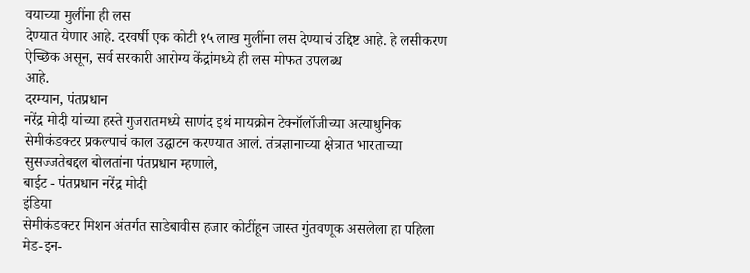वयाच्या मुलींना ही लस
देण्यात येणार आहे. दरवर्षी एक कोटी १५ लाख मुलींना लस देण्याचं उद्दिष्ट आहे. हे लसीकरण
ऐच्छिक असून, सर्व सरकारी आरोग्य केंद्रांमध्ये ही लस मोफत उपलब्ध
आहे.
दरम्यान, पंतप्रधान
नरेंद्र मोदी यांच्या हस्ते गुजरातमध्ये साणंद इथं मायक्रोन टेक्नॉलॉजीच्या अत्याधुनिक
सेमीकंडक्टर प्रकल्पाचं काल उद्घाटन करण्यात आलं. तंत्रज्ञानाच्या क्षेत्रात भारताच्या
सुसज्जतेबद्दल बोलतांना पंतप्रधान म्हणाले,
बाईट - पंतप्रधान नरेंद्र मोदी
इंडिया
सेमीकंडक्टर मिशन अंतर्गत साडेबावीस हजार कोटींहून जास्त गुंतवणूक असलेला हा पहिला
मेड-इन-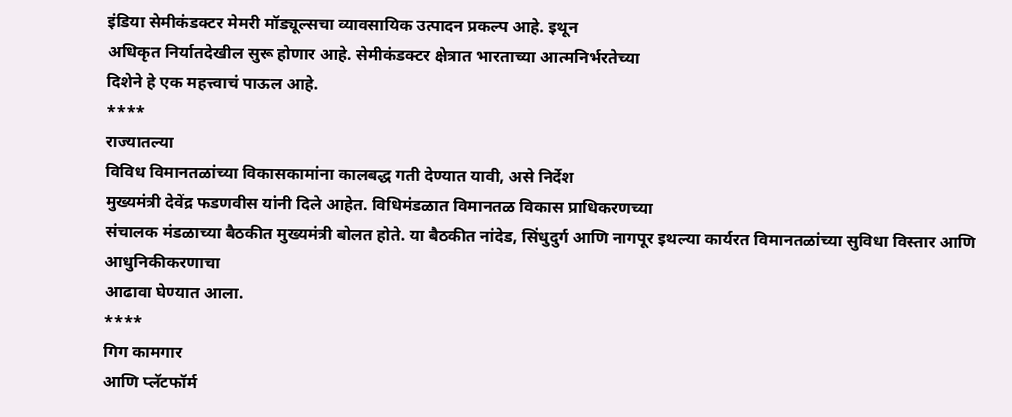इंडिया सेमीकंडक्टर मेमरी मॉड्यूल्सचा व्यावसायिक उत्पादन प्रकल्प आहे. इथून
अधिकृत निर्यातदेखील सुरू होणार आहे. सेमीकंडक्टर क्षेत्रात भारताच्या आत्मनिर्भरतेच्या
दिशेने हे एक महत्त्वाचं पाऊल आहे.
****
राज्यातल्या
विविध विमानतळांच्या विकासकामांना कालबद्ध गती देण्यात यावी, असे निर्देश
मुख्यमंत्री देवेंद्र फडणवीस यांनी दिले आहेत. विधिमंडळात विमानतळ विकास प्राधिकरणच्या
संचालक मंडळाच्या बैठकीत मुख्यमंत्री बोलत होते. या बैठकीत नांदेड, सिंधुदुर्ग आणि नागपूर इथल्या कार्यरत विमानतळांच्या सुविधा विस्तार आणि आधुनिकीकरणाचा
आढावा घेण्यात आला.
****
गिग कामगार
आणि प्लॅटफॉर्म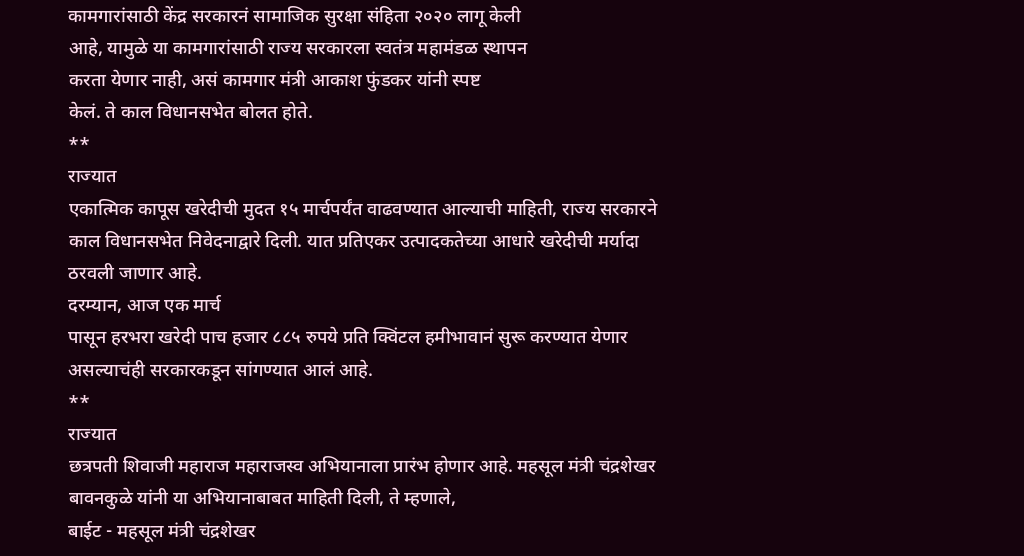कामगारांसाठी केंद्र सरकारनं सामाजिक सुरक्षा संहिता २०२० लागू केली
आहे, यामुळे या कामगारांसाठी राज्य सरकारला स्वतंत्र महामंडळ स्थापन
करता येणार नाही, असं कामगार मंत्री आकाश फुंडकर यांनी स्पष्ट
केलं. ते काल विधानसभेत बोलत होते.
**
राज्यात
एकात्मिक कापूस खरेदीची मुदत १५ मार्चपर्यंत वाढवण्यात आल्याची माहिती, राज्य सरकारने
काल विधानसभेत निवेदनाद्वारे दिली. यात प्रतिएकर उत्पादकतेच्या आधारे खरेदीची मर्यादा
ठरवली जाणार आहे.
दरम्यान, आज एक मार्च
पासून हरभरा खरेदी पाच हजार ८८५ रुपये प्रति क्विंटल हमीभावानं सुरू करण्यात येणार
असल्याचंही सरकारकडून सांगण्यात आलं आहे.
**
राज्यात
छत्रपती शिवाजी महाराज महाराजस्व अभियानाला प्रारंभ होणार आहे. महसूल मंत्री चंद्रशेखर
बावनकुळे यांनी या अभियानाबाबत माहिती दिली, ते म्हणाले,
बाईट - महसूल मंत्री चंद्रशेखर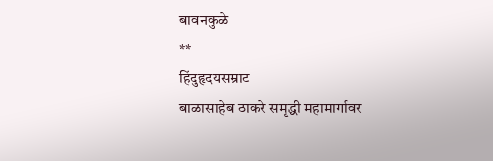बावनकुळे
**
हिंदुहृदयसम्राट
बाळासाहेब ठाकरे समृद्धी महामार्गावर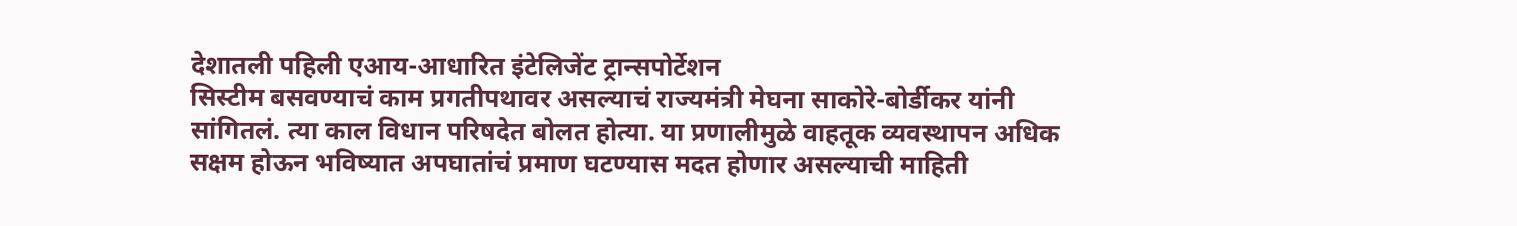देशातली पहिली एआय-आधारित इंटेलिजेंट ट्रान्सपोर्टेशन
सिस्टीम बसवण्याचं काम प्रगतीपथावर असल्याचं राज्यमंत्री मेघना साकोरे-बोर्डीकर यांनी
सांगितलं. त्या काल विधान परिषदेत बोलत होत्या. या प्रणालीमुळे वाहतूक व्यवस्थापन अधिक
सक्षम होऊन भविष्यात अपघातांचं प्रमाण घटण्यास मदत होणार असल्याची माहिती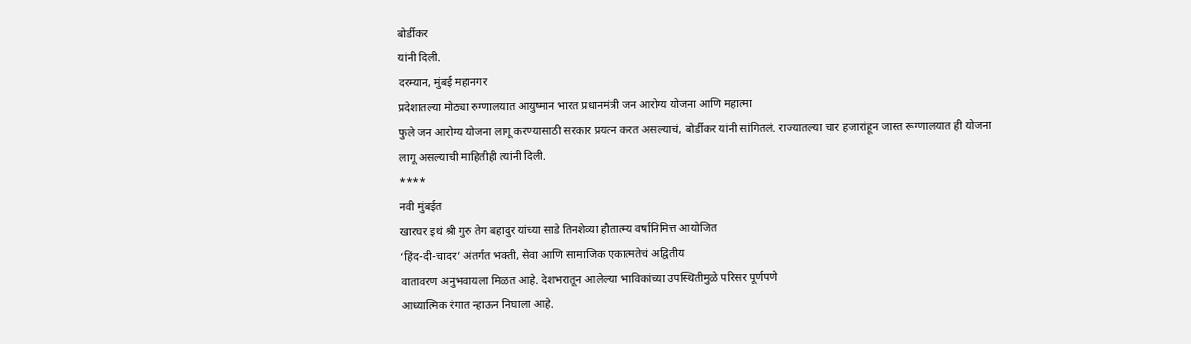बोर्डीकर
यांनी दिली.
दरम्यान, मुंबई महानगर
प्रदेशातल्या मोठ्या रुग्णालयात आयुष्मान भारत प्रधानमंत्री जन आरोग्य योजना आणि महात्मा
फुले जन आरोग्य योजना लागू करण्यासाठी सरकार प्रयत्न करत असल्याचं, बोर्डीकर यांनी सांगितलं. राज्यातल्या चार हजारांहून जास्त रूग्णालयात ही योजना
लागू असल्याची माहितीही त्यांनी दिली.
****
नवी मुंबईत
खारघर इथं श्री गुरु तेग बहादुर यांच्या साडे तिनशेव्या हौतात्म्य वर्षानिमित्त आयोजित
‘हिंद-दी-चादर’ अंतर्गत भक्ती, सेवा आणि सामाजिक एकात्मतेचं अद्वितीय
वातावरण अनुभवायला मिळत आहे. देशभरातून आलेल्या भाविकांच्या उपस्थितीमुळे परिसर पूर्णपणे
आध्यात्मिक रंगात न्हाऊन निघाला आहे.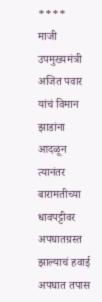****
माजी उपमुख्यमंत्री
अजित पवार यांचं विमान झाडांना आदळून त्यानंतर बारामतीच्या धावपट्टीवर अपघातग्रस्त
झाल्याचं हवाई अपघात तपास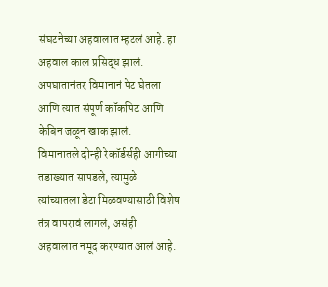संघटनेच्या अहवालात म्हटलं आहे. हा अहवाल काल प्रसिद्ध झालं.
अपघातानंतर विमानानं पेट घेतला आणि त्यात संपूर्ण कॉकपिट आणि केबिन जळून खाक झालं.
विमानातले दोन्ही रेकॉर्डर्सही आगीच्या तडाख्यात सापडले, त्यामुळे
त्यांच्यातला डेटा मिळवण्यासाठी विशेष तंत्र वापरावं लागलं, असंही
अहवालात नमूद करण्यात आलं आहे.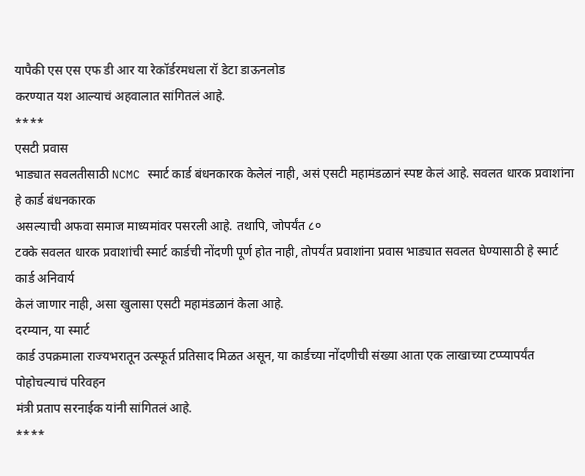यापैकी एस एस एफ डी आर या रेकॉर्डरमधला रॉ डेटा डाऊनलोड
करण्यात यश आल्याचं अहवालात सांगितलं आहे.
****
एसटी प्रवास
भाड्यात सवलतीसाठी NCMC स्मार्ट कार्ड बंधनकारक केलेलं नाही, असं एसटी महामंडळानं स्पष्ट केलं आहे. सवलत धारक प्रवाशांना हे कार्ड बंधनकारक
असल्याची अफवा समाज माध्यमांवर पसरली आहे. तथापि, जोपर्यंत ८०
टक्के सवलत धारक प्रवाशांची स्मार्ट कार्डची नोंदणी पूर्ण होत नाही, तोपर्यंत प्रवाशांना प्रवास भाड्यात सवलत घेण्यासाठी हे स्मार्ट कार्ड अनिवार्य
केलं जाणार नाही, असा खुलासा एसटी महामंडळानं केला आहे.
दरम्यान, या स्मार्ट
कार्ड उपक्रमाला राज्यभरातून उत्स्फूर्त प्रतिसाद मिळत असून, या कार्डच्या नोंदणीची संख्या आता एक लाखाच्या टप्प्यापर्यंत पोहोचल्याचं परिवहन
मंत्री प्रताप सरनाईक यांनी सांगितलं आहे.
****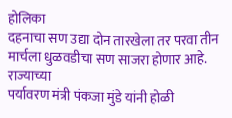होलिका
दहनाचा सण उद्या दोन तारखेला तर परवा तीन मार्चला धुळवडीचा सण साजरा होणार आहे. राज्याच्या
पर्यावरण मंत्री पंकजा मुंडे यांनी होळी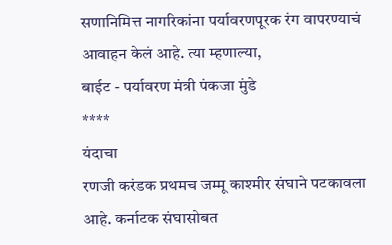सणानिमित्त नागरिकांना पर्यावरणपूरक रंग वापरण्याचं
आवाहन केलं आहे. त्या म्हणाल्या,
बाईट - पर्यावरण मंत्री पंकजा मुंडे
****
यंदाचा
रणजी करंडक प्रथमच जम्मू काश्मीर संघाने पटकावला आहे. कर्नाटक संघासोबत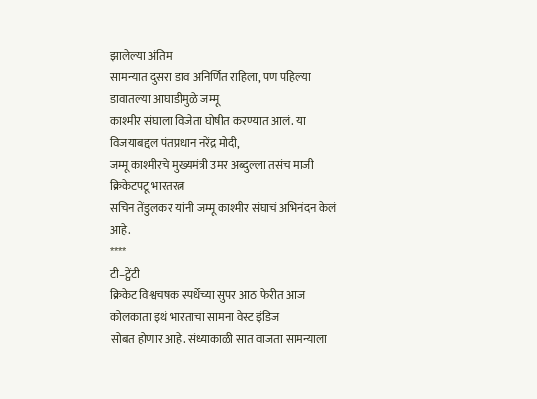झालेल्या अंतिम
सामन्यात दुसरा डाव अनिर्णित राहिला, पण पहिल्या डावातल्या आघाडीमुळे जम्मू
काश्मीर संघाला विजेता घोषीत करण्यात आलं. या विजयाबद्दल पंतप्रधान नरेंद्र मोदी,
जम्मू काश्मीरचे मुख्यमंत्री उमर अब्दुल्ला तसंच माजी क्रिकेटपटू भारतरत्न
सचिन तेंडुलकर यांनी जम्मू काश्मीर संघाचं अभिनंदन केलं आहे.
****
टी–ट्वेंटी
क्रिकेट विश्वचषक स्पर्धेच्या सुपर आठ फेरीत आज कोलकाता इथं भारताचा सामना वेस्ट इंडिज
सोबत होणार आहे. संध्याकाळी सात वाजता सामन्याला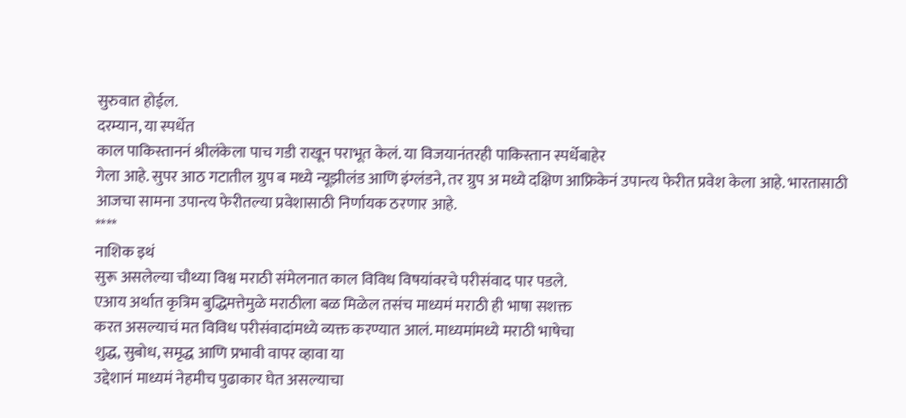सुरुवात होईल.
दरम्यान, या स्पर्धेत
काल पाकिस्ताननं श्रीलंकेला पाच गडी राखून पराभूत केलं. या विजयानंतरही पाकिस्तान स्पर्धेबाहेर
गेला आहे. सुपर आठ गटातील ग्रुप ब मध्ये न्यूझीलंड आणि इंग्लंडने, तर ग्रुप अ मध्ये दक्षिण आफ्रिकेनं उपान्त्य फेरीत प्रवेश केला आहे. भारतासाठी
आजचा सामना उपान्त्य फेरीतल्या प्रवेशासाठी निर्णायक ठरणार आहे.
****
नाशिक इथं
सुरू असलेल्या चौथ्या विश्व मराठी संमेलनात काल विविध विषयांवरचे परीसंवाद पार पडले.
एआय अर्थात कृत्रिम बुद्धिमत्तेमुळे मराठीला बळ मिळेल तसंच माध्यमं मराठी ही भाषा सशक्त
करत असल्याचं मत विविध परीसंवादांमध्ये व्यक्त करण्यात आलं. माध्यमांमध्ये मराठी भाषेचा
शुद्ध, सुबोध, समृद्ध आणि प्रभावी वापर व्हावा या
उद्देशानं माध्यमं नेहमीच पुढाकार घेत असल्याचा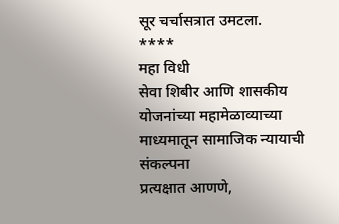सूर चर्चासत्रात उमटला.
****
महा विधी
सेवा शिबीर आणि शासकीय योजनांच्या महामेळाव्याच्या माध्यमातून सामाजिक न्यायाची संकल्पना
प्रत्यक्षात आणणे,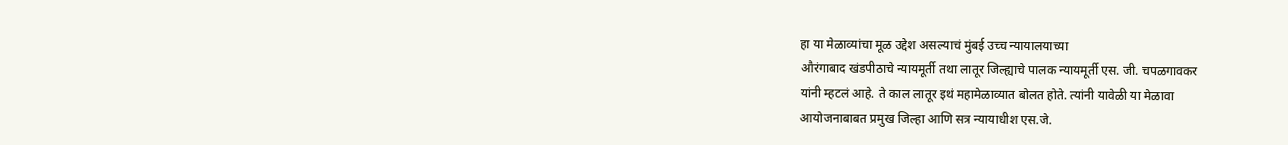हा या मेळाव्यांचा मूळ उद्देश असल्याचं मुंबई उच्च न्यायालयाच्या
औरंगाबाद खंडपीठाचे न्यायमूर्ती तथा लातूर जिल्ह्याचे पालक न्यायमूर्ती एस. जी. चपळगावकर
यांनी म्हटलं आहे. ते काल लातूर इथं महामेळाव्यात बोलत होते. त्यांनी यावेळी या मेळावा
आयोजनाबाबत प्रमुख जिल्हा आणि सत्र न्यायाधीश एस.जे.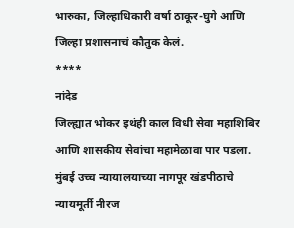भारुका, जिल्हाधिकारी वर्षा ठाकूर-घुगे आणि जिल्हा प्रशासनाचं कौतुक केलं.
****
नांदेड
जिल्ह्यात भोकर इथंही काल विधी सेवा महाशिबिर आणि शासकीय सेवांचा महामेळावा पार पडला.
मुंबई उच्च न्यायालयाच्या नागपूर खंडपीठाचे न्यायमूर्ती नीरज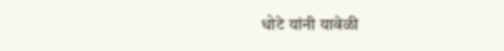धोटे यांनी यावेळी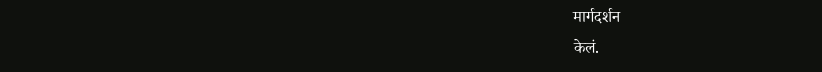मार्गदर्शन
केलं.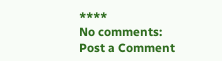****
No comments:
Post a Comment